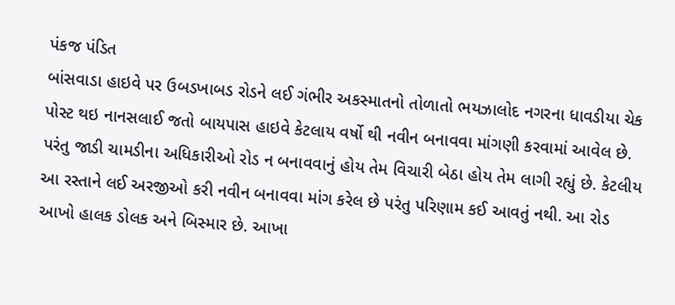પંકજ પંડિત
બાંસવાડા હાઇવે પર ઉબડખાબડ રોડને લઈ ગંભીર અકસ્માતનો તોળાતો ભયઝાલોદ નગરના ધાવડીયા ચેક પોસ્ટ થઇ નાનસલાઈ જતો બાયપાસ હાઇવે કેટલાય વર્ષો થી નવીન બનાવવા માંગણી કરવામાં આવેલ છે. પરંતુ જાડી ચામડીના અધિકારીઓ રોડ ન બનાવવાનું હોય તેમ વિચારી બેઠા હોય તેમ લાગી રહ્યું છે. કેટલીય આ રસ્તાને લઈ અરજીઓ કરી નવીન બનાવવા માંગ કરેલ છે પરંતુ પરિણામ કઈ આવતું નથી. આ રોડ આખો હાલક ડોલક અને બિસ્માર છે. આખા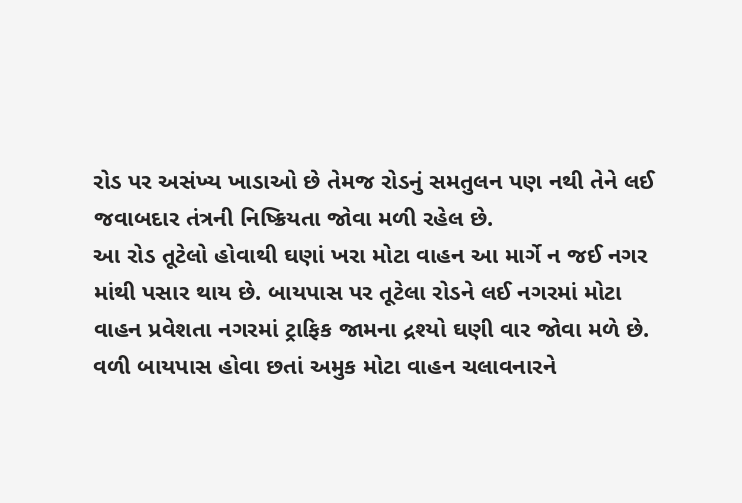રોડ પર અસંખ્ય ખાડાઓ છે તેમજ રોડનું સમતુલન પણ નથી તેને લઈ જવાબદાર તંત્રની નિષ્ક્રિયતા જોવા મળી રહેલ છે.
આ રોડ તૂટેલો હોવાથી ઘણાં ખરા મોટા વાહન આ માર્ગે ન જઈ નગર માંથી પસાર થાય છે. બાયપાસ પર તૂટેલા રોડને લઈ નગરમાં મોટા વાહન પ્રવેશતા નગરમાં ટ્રાફિક જામના દ્રશ્યો ઘણી વાર જોવા મળે છે. વળી બાયપાસ હોવા છતાં અમુક મોટા વાહન ચલાવનારને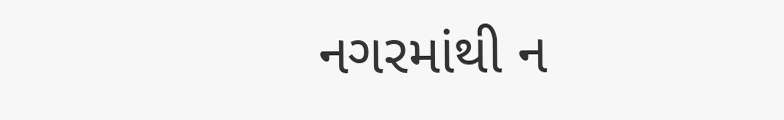નગરમાંથી ન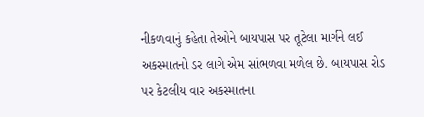નીકળવાનું કહેતા તેઓને બાયપાસ પર તૂટેલા માર્ગને લઈ અકસ્માતનો ડર લાગે એમ સાંભળવા મળેલ છે. બાયપાસ રોડ પર કેટલીય વાર અકસ્માતના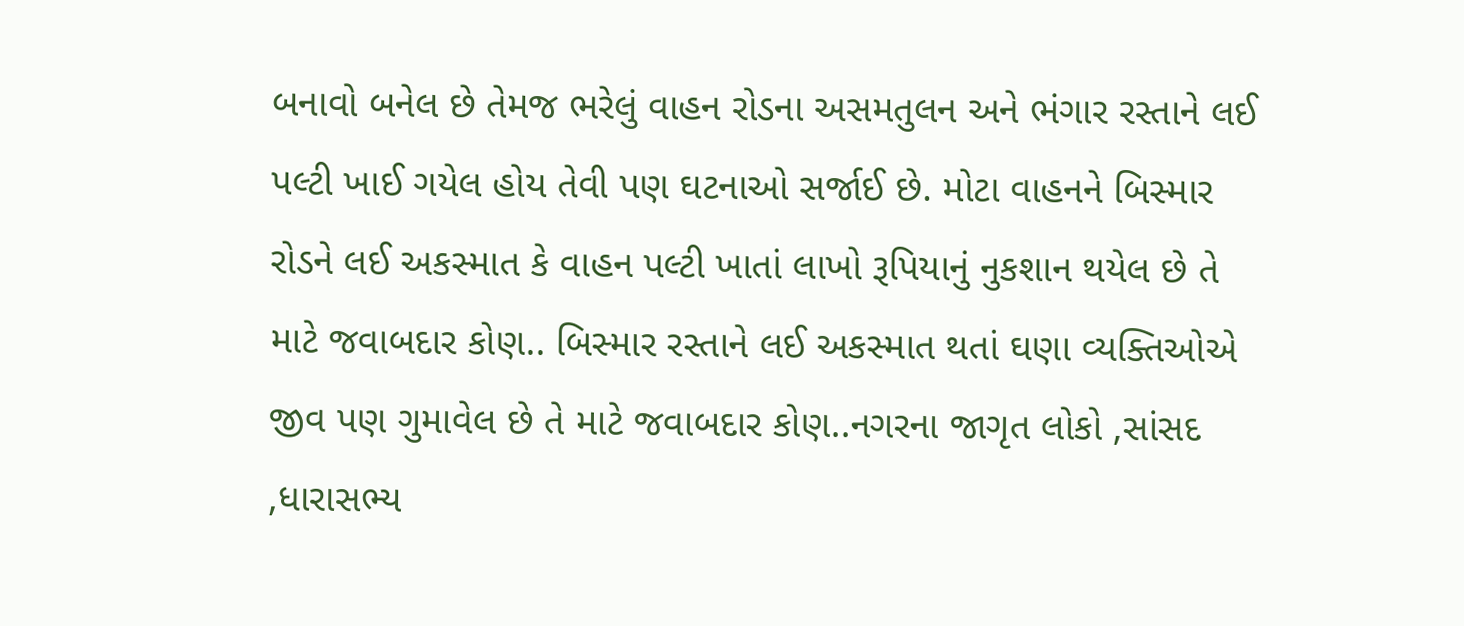બનાવો બનેલ છે તેમજ ભરેલું વાહન રોડના અસમતુલન અને ભંગાર રસ્તાને લઈ પલ્ટી ખાઈ ગયેલ હોય તેવી પણ ઘટનાઓ સર્જાઈ છે. મોટા વાહનને બિસ્માર રોડને લઈ અકસ્માત કે વાહન પલ્ટી ખાતાં લાખો રૂપિયાનું નુકશાન થયેલ છે તે માટે જવાબદાર કોણ.. બિસ્માર રસ્તાને લઈ અકસ્માત થતાં ઘણા વ્યક્તિઓએ જીવ પણ ગુમાવેલ છે તે માટે જવાબદાર કોણ..નગરના જાગૃત લોકો ,સાંસદ ,ધારાસભ્ય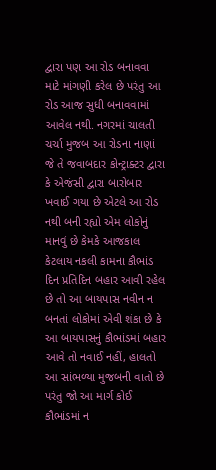દ્વારા પણ આ રોડ બનાવવા માટે માંગણી કરેલ છે પરંતુ આ રોડ આજ સુધી બનાવવામાં આવેલ નથી. નગરમાં ચાલતી ચર્ચા મુજબ આ રોડના નાણાં જે તે જવાબદાર કોન્ટ્રાક્ટર દ્વારા કે એજંસી દ્વારા બારોબાર ખવાઈ ગયા છે એટલે આ રોડ નથી બની રહ્યો એમ લોકોનું માનવું છે કેમકે આજકાલ કેટલાય નકલી કામના કૌભાંડ દિન પ્રતિદિન બહાર આવી રહેલ છે તો આ બાયપાસ નવીન ન બનતાં લોકોમાં એવી શંકા છે કે આ બાયપાસનું કૌભાંડમાં બહાર આવે તો નવાઈ નહીં, હાલતો આ સાંભળ્યા મુજબની વાતો છે પરંતુ જો આ માર્ગ કોઈ કૌભાંડમાં ન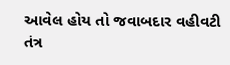આવેલ હોય તો જવાબદાર વહીવટી તંત્ર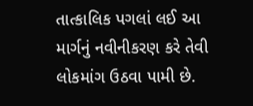તાત્કાલિક પગલાં લઈ આ માર્ગનું નવીનીકરણ કરે તેવી લોકમાંગ ઉઠવા પામી છે.